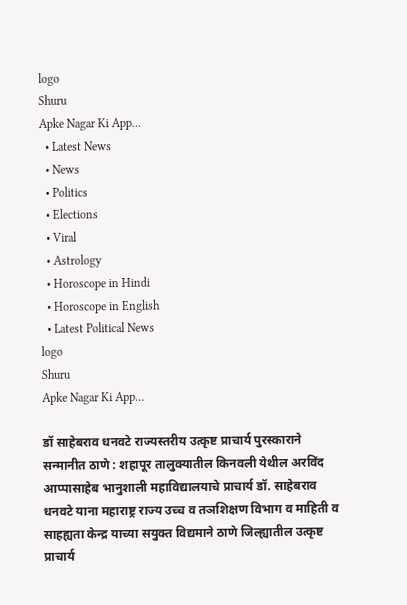logo
Shuru
Apke Nagar Ki App…
  • Latest News
  • News
  • Politics
  • Elections
  • Viral
  • Astrology
  • Horoscope in Hindi
  • Horoscope in English
  • Latest Political News
logo
Shuru
Apke Nagar Ki App…

डॉ साहेबराव धनवटे राज्यस्तरीय उत्कृष्ट प्राचार्य पुरस्काराने सन्मानीत ठाणे : शहापूर तालुक्यातील किनवली येथील अरविंद आप्पासाहेब भानुशाली महाविद्यालयाचे प्राचार्य डॉ. साहेबराव धनवटे याना महाराष्ट्र राज्य उच्च व तञशिक्षण विभाग व माहिती व साहह्यता केन्द्र याच्या सयुक्त विद्यमाने ठाणे जिल्ह्यातील उत्कृष्ट प्राचार्य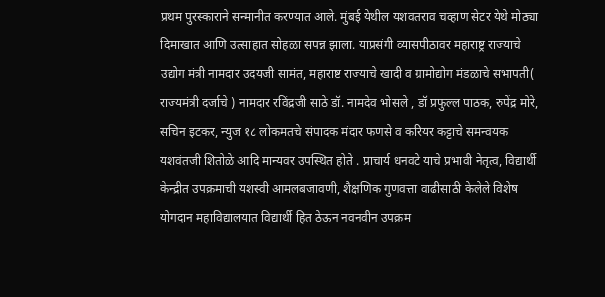प्रथम पुरस्काराने सन्मानीत करण्यात आले. मुंबई येथील यशवतराव चव्हाण सेटर येथे मोठ्या दिमाखात आणि उत्साहात सोहळा सपन्न झाला. याप्रसंगी व्यासपीठावर महाराष्ट्र राज्याचे उद्योग मंत्री नामदार उदयजी सामंत, महाराष्ट राज्याचे खादी व ग्रामोद्योग मंडळाचे सभापती( राज्यमंत्री दर्जाचे ) नामदार रविंद्रजी साठे डॉ. नामदेव भोसले , डॉ प्रफुल्ल पाठक, रुपेंद्र मोरे, सचिन इटकर, न्युज १८ लोकमतचे संपादक मंदार फणसे व करियर कट्टाचे समन्वयक यशवंतजी शितोळे आदि मान्यवर उपस्थित होते . प्राचार्य धनवटे याचे प्रभावी नेतृत्व, विद्यार्थी केन्द्रीत उपक्रमाची यशस्वी आमलबजावणी, शैक्षणिक गुणवत्ता वाढीसाठी केलेले विशेष योगदान महाविद्यालयात विद्यार्थी हित ठेऊन नवनवीन उपक्रम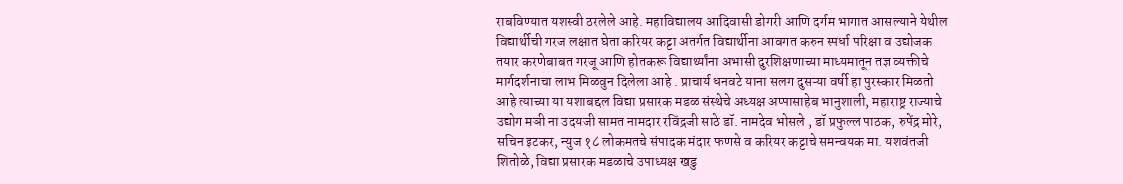राबविण्यात यशस्वी ठरलेले आहे. महाविद्यालय आदिवासी डोगरी आणि दर्गम भागात आसल्याने येथील विद्यार्थीची गरज लक्षात घेता करियर कट्टा अतर्गत विद्यार्थीना आवगत करुन स्पर्धा परिक्षा व उद्योजक तयार करणेबाबत गरजू आणि होतकरू विद्यार्थ्यांना अभासी दुरशिक्षणाच्या माध्यमातून तज्ञ व्यक्तीचे मार्गदर्शनाचा लाभ मिळवुन दिलेला आहे . प्राचार्य धनवटे याना सलग दुसऱ्या वर्षी हा पुरस्कार मिळतो आहे त्याच्या या यशाबद्दल विद्या प्रसारक मडळ संस्थेचे अध्यक्ष अप्पासाहेब भानुशाली, महाराष्ट्र राज्याचे उद्योग मञी ना उदयजी सामत नामदार रविंद्रजी साठे डॉ. नामदेव भोसले , डॉ प्रफुल्ल पाठक, रुपेंद्र मोरे, सचिन इटकर, न्युज १८ लोकमतचे संपादक मंदार फणसे व करियर कट्टाचे समन्वयक मा. यशवंतजी शितोळे, विद्या प्रसारक मडळाचे उपाध्यक्ष खडु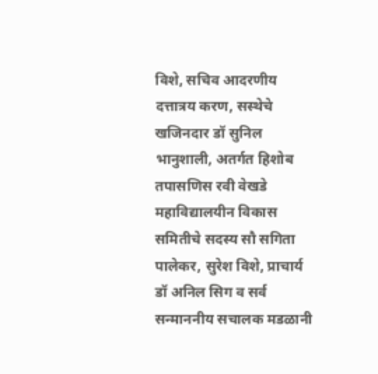विशे, सचिव आदरणीय दत्तात्रय करण, सस्थेचे खजिनदार डॉ सुनिल भानुशाली, अतर्गत हिशोब तपासणिस रवी वेखडे महाविद्यालयीन विकास समितीचे सदस्य सौ सगिता पालेकर, सुरेश विशे, प्राचार्य डॉ अनिल सिग व सर्व सन्माननीय सचालक मडळानी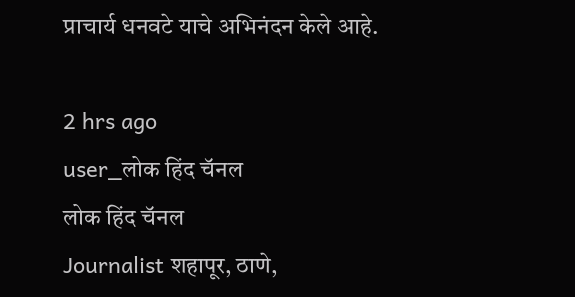प्राचार्य धनवटे याचे अभिनंदन केले आहे.

2 hrs ago
user_लोक हिंद चॅनल
लोक हिंद चॅनल
Journalist शहापूर, ठाणे,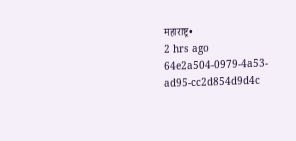महाराष्ट्र•
2 hrs ago
64e2a504-0979-4a53-ad95-cc2d854d9d4c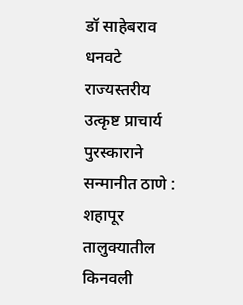डॉ साहेबराव धनवटे राज्यस्तरीय उत्कृष्ट प्राचार्य पुरस्काराने सन्मानीत ठाणे : शहापूर तालुक्यातील किनवली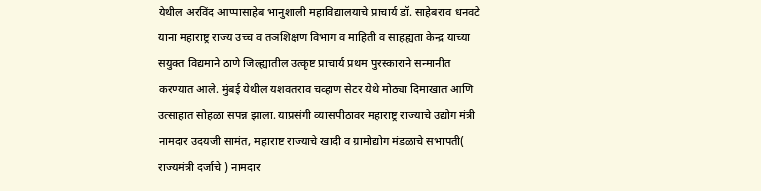येथील अरविंद आप्पासाहेब भानुशाली महाविद्यालयाचे प्राचार्य डॉ. साहेबराव धनवटे याना महाराष्ट्र राज्य उच्च व तञशिक्षण विभाग व माहिती व साहह्यता केन्द्र याच्या सयुक्त विद्यमाने ठाणे जिल्ह्यातील उत्कृष्ट प्राचार्य प्रथम पुरस्काराने सन्मानीत करण्यात आले. मुंबई येथील यशवतराव चव्हाण सेटर येथे मोठ्या दिमाखात आणि उत्साहात सोहळा सपन्न झाला. याप्रसंगी व्यासपीठावर महाराष्ट्र राज्याचे उद्योग मंत्री नामदार उदयजी सामंत, महाराष्ट राज्याचे खादी व ग्रामोद्योग मंडळाचे सभापती( राज्यमंत्री दर्जाचे ) नामदार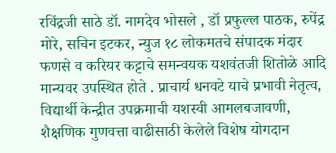रविंद्रजी साठे डॉ. नामदेव भोसले , डॉ प्रफुल्ल पाठक, रुपेंद्र मोरे, सचिन इटकर, न्युज १८ लोकमतचे संपादक मंदार फणसे व करियर कट्टाचे समन्वयक यशवंतजी शितोळे आदि मान्यवर उपस्थित होते . प्राचार्य धनवटे याचे प्रभावी नेतृत्व, विद्यार्थी केन्द्रीत उपक्रमाची यशस्वी आमलबजावणी, शैक्षणिक गुणवत्ता वाढीसाठी केलेले विशेष योगदान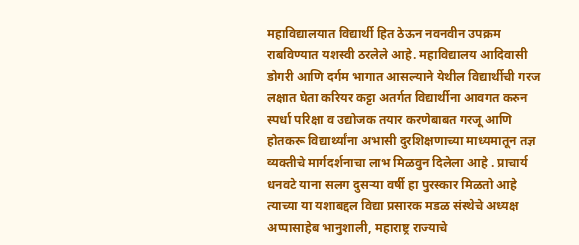महाविद्यालयात विद्यार्थी हित ठेऊन नवनवीन उपक्रम राबविण्यात यशस्वी ठरलेले आहे. महाविद्यालय आदिवासी डोगरी आणि दर्गम भागात आसल्याने येथील विद्यार्थीची गरज लक्षात घेता करियर कट्टा अतर्गत विद्यार्थीना आवगत करुन स्पर्धा परिक्षा व उद्योजक तयार करणेबाबत गरजू आणि होतकरू विद्यार्थ्यांना अभासी दुरशिक्षणाच्या माध्यमातून तज्ञ व्यक्तीचे मार्गदर्शनाचा लाभ मिळवुन दिलेला आहे . प्राचार्य धनवटे याना सलग दुसऱ्या वर्षी हा पुरस्कार मिळतो आहे त्याच्या या यशाबद्दल विद्या प्रसारक मडळ संस्थेचे अध्यक्ष अप्पासाहेब भानुशाली, महाराष्ट्र राज्याचे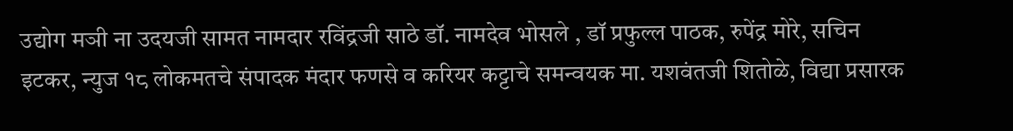उद्योग मञी ना उदयजी सामत नामदार रविंद्रजी साठे डॉ. नामदेव भोसले , डॉ प्रफुल्ल पाठक, रुपेंद्र मोरे, सचिन इटकर, न्युज १८ लोकमतचे संपादक मंदार फणसे व करियर कट्टाचे समन्वयक मा. यशवंतजी शितोळे, विद्या प्रसारक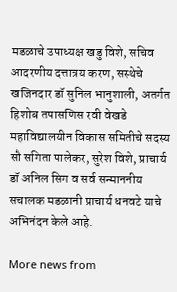मडळाचे उपाध्यक्ष खडु विशे, सचिव आदरणीय दत्तात्रय करण, सस्थेचे खजिनदार डॉ सुनिल भानुशाली, अतर्गत हिशोब तपासणिस रवी वेखडे महाविद्यालयीन विकास समितीचे सदस्य सौ सगिता पालेकर, सुरेश विशे, प्राचार्य डॉ अनिल सिग व सर्व सन्माननीय सचालक मडळानी प्राचार्य धनवटे याचे अभिनंदन केले आहे.

More news from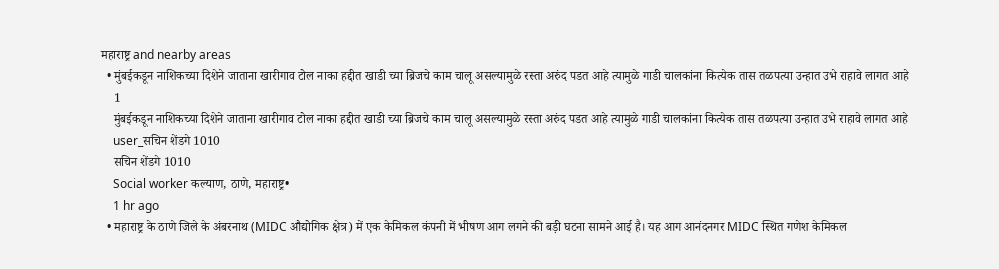महाराष्ट्र and nearby areas
  • मुंबईकडून नाशिकच्या दिशेने जाताना खारीगाव टोल नाका हद्दीत खाडी च्या ब्रिजचे काम चालू असल्यामुळे रस्ता अरुंद पडत आहे त्यामुळे गाडी चालकांना कित्येक तास तळपत्या उन्हात उभे राहावे लागत आहे
    1
    मुंबईकडून नाशिकच्या दिशेने जाताना खारीगाव टोल नाका हद्दीत खाडी च्या ब्रिजचे काम चालू असल्यामुळे रस्ता अरुंद पडत आहे त्यामुळे गाडी चालकांना कित्येक तास तळपत्या उन्हात उभे राहावे लागत आहे
    user_सचिन शेंडगे 1010
    सचिन शेंडगे 1010
    Social worker कल्याण, ठाणे, महाराष्ट्र•
    1 hr ago
  • महाराष्ट्र के ठाणे जिले के अंबरनाथ (MIDC औद्योगिक क्षेत्र) में एक केमिकल कंपनी में भीषण आग लगने की बड़ी घटना सामने आई है। यह आग आनंदनगर MIDC स्थित गणेश केमिकल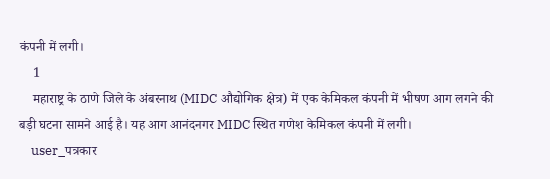कंपनी में लगी।
    1
    महाराष्ट्र के ठाणे जिले के अंबरनाथ (MIDC औद्योगिक क्षेत्र) में एक केमिकल कंपनी में भीषण आग लगने की बड़ी घटना सामने आई है। यह आग आनंदनगर MIDC स्थित गणेश केमिकल कंपनी में लगी।
    user_पत्रकार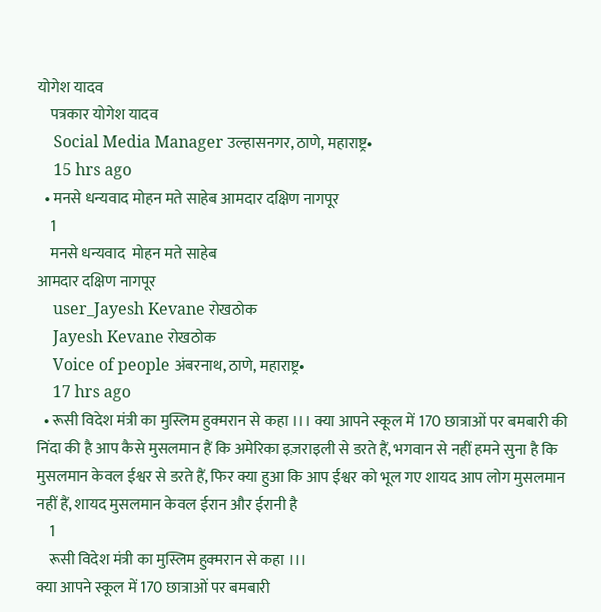योगेश यादव
    पत्रकार योगेश यादव
    Social Media Manager उल्हासनगर, ठाणे, महाराष्ट्र•
    15 hrs ago
  • मनसे धन्यवाद मोहन मते साहेब आमदार दक्षिण नागपूर
    1
    मनसे धन्यवाद  मोहन मते साहेब
आमदार दक्षिण नागपूर
    user_Jayesh Kevane रोखठोक
    Jayesh Kevane रोखठोक
    Voice of people अंबरनाथ, ठाणे, महाराष्ट्र•
    17 hrs ago
  • रूसी विदेश मंत्री का मुस्लिम हुक्मरान से कहा ।।। क्या आपने स्कूल में 170 छात्राओं पर बमबारी की निंदा की है आप कैसे मुसलमान हैं कि अमेरिका इज़राइली से डरते हैं, भगवान से नहीं हमने सुना है कि मुसलमान केवल ईश्वर से डरते हैं, फिर क्या हुआ कि आप ईश्वर को भूल गए शायद आप लोग मुसलमान नहीं हैं, शायद मुसलमान केवल ईरान और ईरानी है
    1
    रूसी विदेश मंत्री का मुस्लिम हुक्मरान से कहा ।।।
क्या आपने स्कूल में 170 छात्राओं पर बमबारी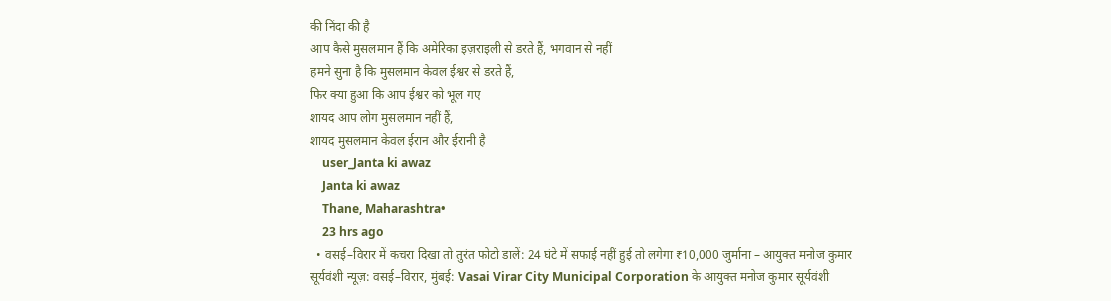की निंदा की है
आप कैसे मुसलमान हैं कि अमेरिका इज़राइली से डरते हैं, भगवान से नहीं
हमने सुना है कि मुसलमान केवल ईश्वर से डरते हैं,
फिर क्या हुआ कि आप ईश्वर को भूल गए
शायद आप लोग मुसलमान नहीं हैं,
शायद मुसलमान केवल ईरान और ईरानी है
    user_Janta ki awaz
    Janta ki awaz
    Thane, Maharashtra•
    23 hrs ago
  • वसई–विरार में कचरा दिखा तो तुरंत फोटो डालें: 24 घंटे में सफाई नहीं हुई तो लगेगा ₹10,000 जुर्माना – आयुक्त मनोज कुमार सूर्यवंशी न्यूज़: वसई–विरार, मुंबई: Vasai Virar City Municipal Corporation के आयुक्त मनोज कुमार सूर्यवंशी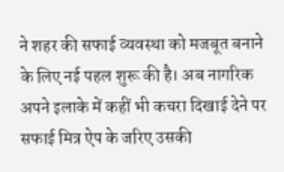ने शहर की सफाई व्यवस्था को मजबूत बनाने के लिए नई पहल शुरू की है। अब नागरिक अपने इलाके में कहीं भी कचरा दिखाई देने पर सफाई मित्र ऐप के जरिए उसकी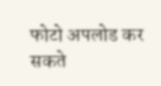फोटो अपलोड कर सकते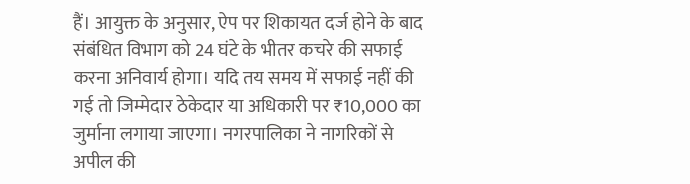हैं। आयुक्त के अनुसार, ऐप पर शिकायत दर्ज होने के बाद संबंधित विभाग को 24 घंटे के भीतर कचरे की सफाई करना अनिवार्य होगा। यदि तय समय में सफाई नहीं की गई तो जिम्मेदार ठेकेदार या अधिकारी पर ₹10,000 का जुर्माना लगाया जाएगा। नगरपालिका ने नागरिकों से अपील की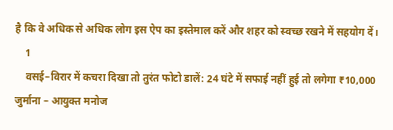है कि वे अधिक से अधिक लोग इस ऐप का इस्तेमाल करें और शहर को स्वच्छ रखने में सहयोग दें।
    1
    वसई–विरार में कचरा दिखा तो तुरंत फोटो डालें: 24 घंटे में सफाई नहीं हुई तो लगेगा ₹10,000 जुर्माना – आयुक्त मनोज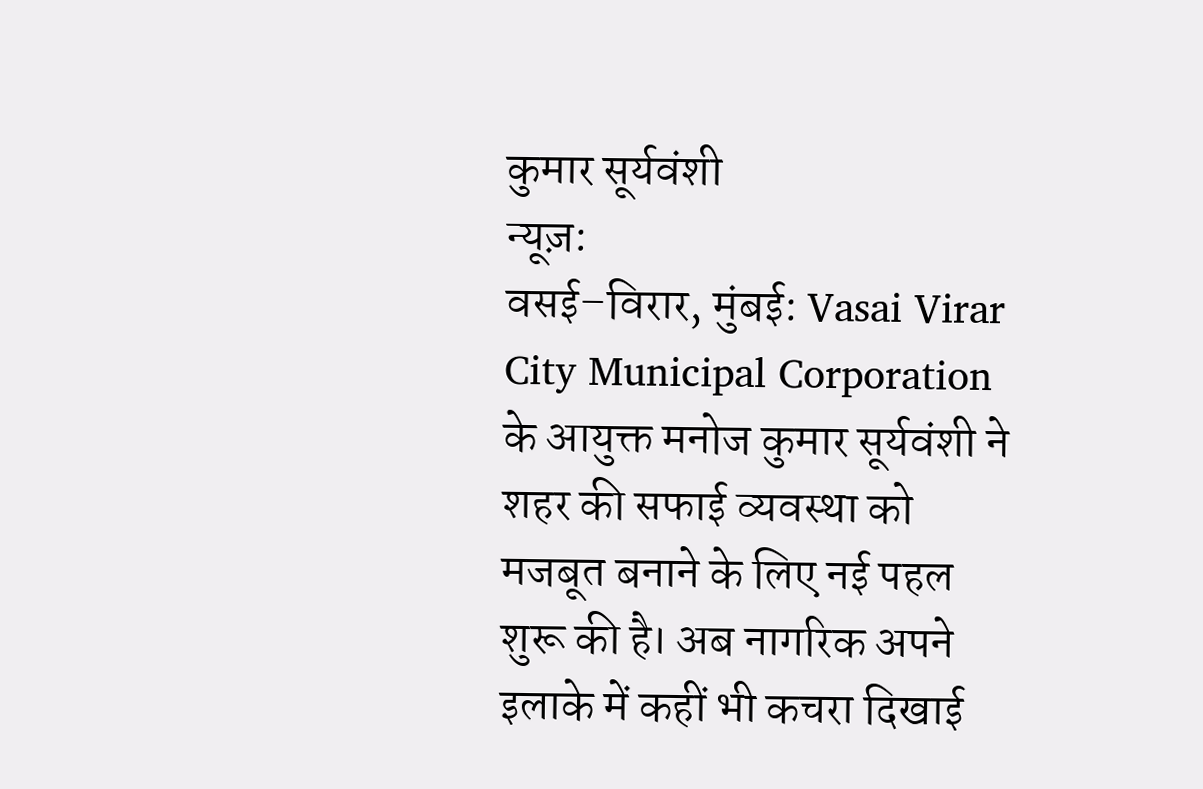कुमार सूर्यवंशी
न्यूज़:
वसई–विरार, मुंबई: Vasai Virar City Municipal Corporation के आयुक्त मनोज कुमार सूर्यवंशी ने शहर की सफाई व्यवस्था को मजबूत बनाने के लिए नई पहल शुरू की है। अब नागरिक अपने इलाके में कहीं भी कचरा दिखाई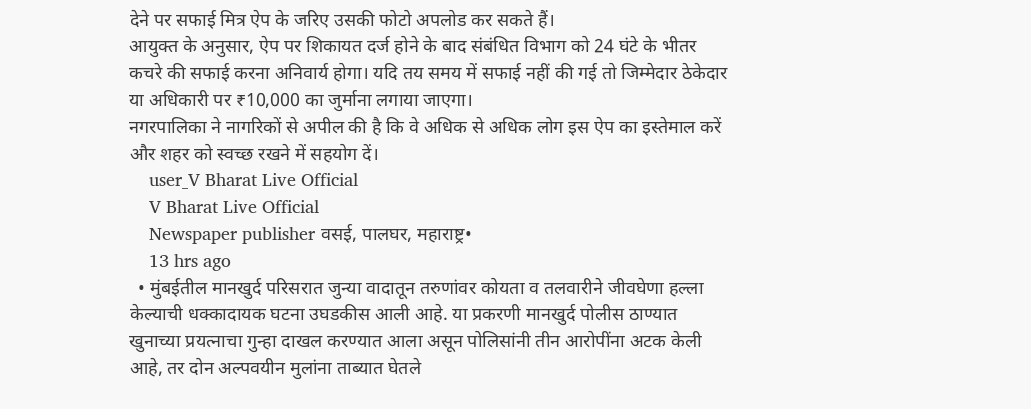देने पर सफाई मित्र ऐप के जरिए उसकी फोटो अपलोड कर सकते हैं।
आयुक्त के अनुसार, ऐप पर शिकायत दर्ज होने के बाद संबंधित विभाग को 24 घंटे के भीतर कचरे की सफाई करना अनिवार्य होगा। यदि तय समय में सफाई नहीं की गई तो जिम्मेदार ठेकेदार या अधिकारी पर ₹10,000 का जुर्माना लगाया जाएगा।
नगरपालिका ने नागरिकों से अपील की है कि वे अधिक से अधिक लोग इस ऐप का इस्तेमाल करें और शहर को स्वच्छ रखने में सहयोग दें।
    user_V Bharat Live Official
    V Bharat Live Official
    Newspaper publisher वसई, पालघर, महाराष्ट्र•
    13 hrs ago
  • मुंबईतील मानखुर्द परिसरात जुन्या वादातून तरुणांवर कोयता व तलवारीने जीवघेणा हल्ला केल्याची धक्कादायक घटना उघडकीस आली आहे. या प्रकरणी मानखुर्द पोलीस ठाण्यात खुनाच्या प्रयत्नाचा गुन्हा दाखल करण्यात आला असून पोलिसांनी तीन आरोपींना अटक केली आहे, तर दोन अल्पवयीन मुलांना ताब्यात घेतले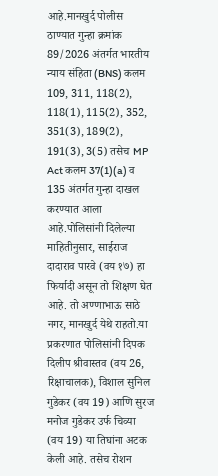आहे.मानखुर्द पोलीस ठाण्यात गुन्हा क्रमांक 89/2026 अंतर्गत भारतीय न्याय संहिता (BNS) कलम 109, 311, 118(2), 118(1), 115(2), 352, 351(3), 189(2), 191(3), 3(5) तसेच MP Act कलम 37(1)(a) व 135 अंतर्गत गुन्हा दाखल करण्यात आला आहे.पोलिसांनी दिलेल्या माहितीनुसार, साईराज दादाराव पारवे (वय १७) हा फिर्यादी असून तो शिक्षण घेत आहे. तो अण्णाभाऊ साठे नगर, मानखुर्द येथे राहतो.या प्रकरणात पोलिसांनी दिपक दिलीप श्रीवास्तव (वय 26, रिक्षाचालक), विशाल सुनिल गुडेकर (वय 19) आणि सुरज मनोज गुडेकर उर्फ चिव्या (वय 19) या तिघांना अटक केली आहे. तसेच रोशन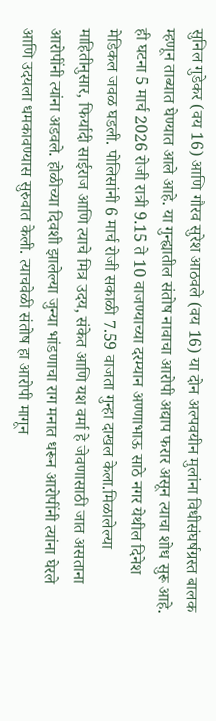सुनिल गुडेकर (वय 16) आणि गौरव सुरेश आठवले (वय 16) या दोन अल्पवयीन मुलांना विधीसंघर्षग्रस्त बालक म्हणून ताब्यात घेण्यात आले आहे. या गुन्ह्यातील संतोष नावाचा आरोपी अद्याप फरार असून त्याचा शोध सुरू आहे. ही घटना 5 मार्च 2026 रोजी रात्री 9.15 ते 10 वाजण्याच्या दरम्यान अण्णाभाऊ साठे नगर येथील दिनेश मेडिकल जवळ घडली. पोलिसांनी 6 मार्च रोजी सकाळी 7.59 वाजता गुन्हा दाखल केला.मिळालेल्या माहितीनुसार, फिर्यादी साईराज आणि त्याचे मित्र उदय, संकेत आणि यश वर्मा हे जेवणासाठी जात असताना आरोपींनी त्यांना अडवले. होळीच्या दिवशी झालेल्या जुन्या भांडणाचा राग मनात धरून आरोपींनी त्यांना घेरले आणि उदयला धमकावण्यास सुरुवात केली. त्याचवेळी संतोष हा आरोपी मागून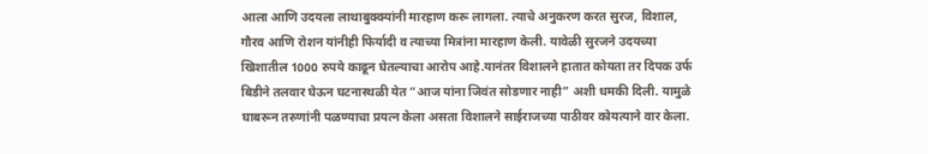आला आणि उदयला लाथाबुक्क्यांनी मारहाण करू लागला. त्याचे अनुकरण करत सुरज, विशाल, गौरव आणि रोशन यांनीही फिर्यादी व त्याच्या मित्रांना मारहाण केली. यावेळी सुरजने उदयच्या खिशातील 1000 रुपये काढून घेतल्याचा आरोप आहे.यानंतर विशालने हातात कोयता तर दिपक उर्फ बिडीने तलवार घेऊन घटनास्थळी येत “आज यांना जिवंत सोडणार नाही” अशी धमकी दिली. यामुळे घाबरून तरुणांनी पळण्याचा प्रयत्न केला असता विशालने साईराजच्या पाठीवर कोयत्याने वार केला.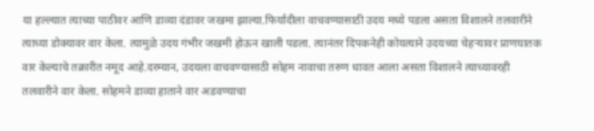या हल्ल्यात त्याच्या पाठीवर आणि डाव्या दंडावर जखमा झाल्या.फिर्यादीला वाचवण्यासाठी उदय मध्ये पडला असता विशालने तलवारीने त्याच्या डोक्यावर वार केला. त्यामुळे उदय गंभीर जखमी होऊन खाली पडला. त्यानंतर दिपकनेही कोयत्याने उदयच्या चेहऱ्यावर प्राणघातक वार केल्याचे तक्रारीत नमूद आहे.दरम्यान, उदयला वाचवण्यासाठी सोहम नावाचा तरुण धावत आला असता विशालने त्याच्यावरही तलवारीने वार केला. सोहमने डाव्या हाताने वार अडवण्याचा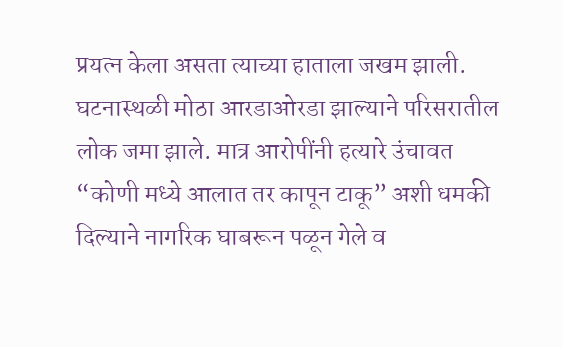प्रयत्न केला असता त्याच्या हाताला जखम झाली. घटनास्थळी मोठा आरडाओरडा झाल्याने परिसरातील लोक जमा झाले. मात्र आरोपींनी हत्यारे उंचावत “कोणी मध्ये आलात तर कापून टाकू” अशी धमकी दिल्याने नागरिक घाबरून पळून गेले व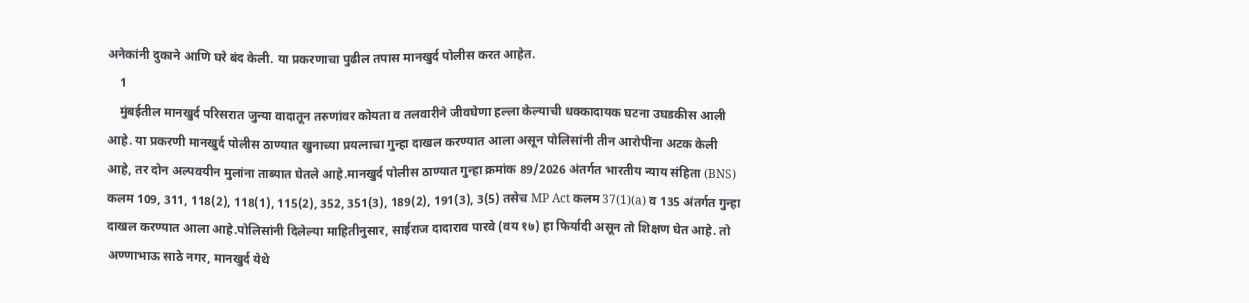अनेकांनी दुकाने आणि घरे बंद केली. या प्रकरणाचा पुढील तपास मानखुर्द पोलीस करत आहेत.
    1
    मुंबईतील मानखुर्द परिसरात जुन्या वादातून तरुणांवर कोयता व तलवारीने जीवघेणा हल्ला केल्याची धक्कादायक घटना उघडकीस आली आहे. या प्रकरणी मानखुर्द पोलीस ठाण्यात खुनाच्या प्रयत्नाचा गुन्हा दाखल करण्यात आला असून पोलिसांनी तीन आरोपींना अटक केली आहे, तर दोन अल्पवयीन मुलांना ताब्यात घेतले आहे.मानखुर्द पोलीस ठाण्यात गुन्हा क्रमांक 89/2026 अंतर्गत भारतीय न्याय संहिता (BNS) कलम 109, 311, 118(2), 118(1), 115(2), 352, 351(3), 189(2), 191(3), 3(5) तसेच MP Act कलम 37(1)(a) व 135 अंतर्गत गुन्हा दाखल करण्यात आला आहे.पोलिसांनी दिलेल्या माहितीनुसार, साईराज दादाराव पारवे (वय १७) हा फिर्यादी असून तो शिक्षण घेत आहे. तो अण्णाभाऊ साठे नगर, मानखुर्द येथे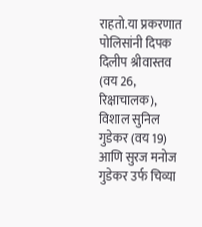राहतो.या प्रकरणात पोलिसांनी दिपक दिलीप श्रीवास्तव (वय 26, रिक्षाचालक), विशाल सुनिल गुडेकर (वय 19) आणि सुरज मनोज गुडेकर उर्फ चिव्या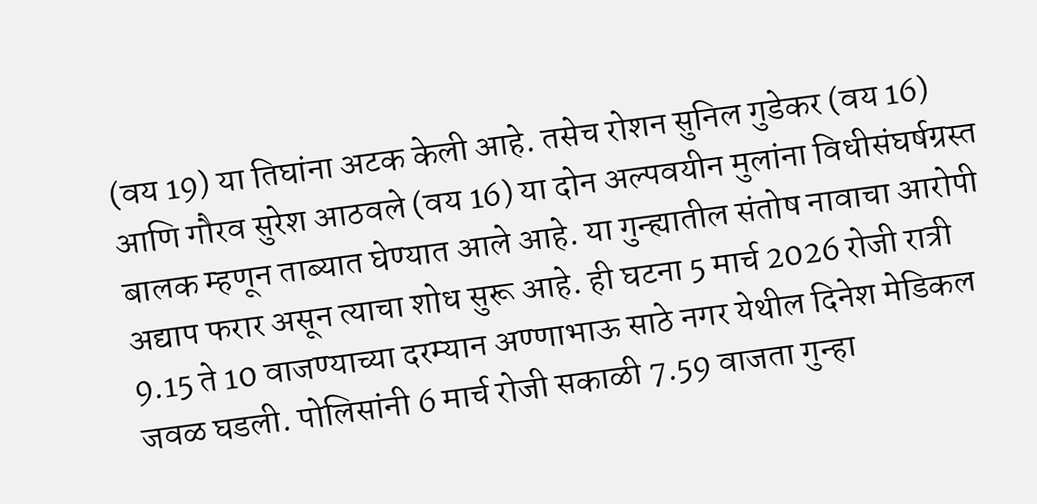(वय 19) या तिघांना अटक केली आहे. तसेच रोशन सुनिल गुडेकर (वय 16) आणि गौरव सुरेश आठवले (वय 16) या दोन अल्पवयीन मुलांना विधीसंघर्षग्रस्त बालक म्हणून ताब्यात घेण्यात आले आहे. या गुन्ह्यातील संतोष नावाचा आरोपी अद्याप फरार असून त्याचा शोध सुरू आहे. ही घटना 5 मार्च 2026 रोजी रात्री 9.15 ते 10 वाजण्याच्या दरम्यान अण्णाभाऊ साठे नगर येथील दिनेश मेडिकल जवळ घडली. पोलिसांनी 6 मार्च रोजी सकाळी 7.59 वाजता गुन्हा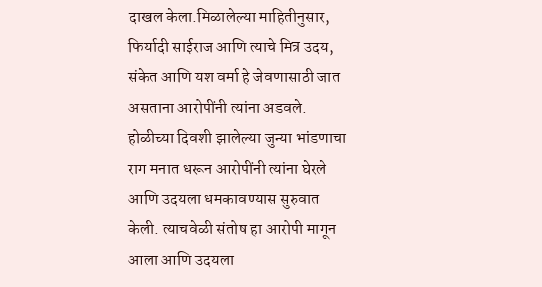दाखल केला.मिळालेल्या माहितीनुसार, फिर्यादी साईराज आणि त्याचे मित्र उदय, संकेत आणि यश वर्मा हे जेवणासाठी जात असताना आरोपींनी त्यांना अडवले. होळीच्या दिवशी झालेल्या जुन्या भांडणाचा राग मनात धरून आरोपींनी त्यांना घेरले आणि उदयला धमकावण्यास सुरुवात केली. त्याचवेळी संतोष हा आरोपी मागून आला आणि उदयला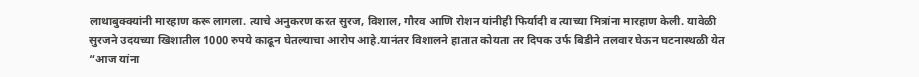लाथाबुक्क्यांनी मारहाण करू लागला. त्याचे अनुकरण करत सुरज, विशाल, गौरव आणि रोशन यांनीही फिर्यादी व त्याच्या मित्रांना मारहाण केली. यावेळी सुरजने उदयच्या खिशातील 1000 रुपये काढून घेतल्याचा आरोप आहे.यानंतर विशालने हातात कोयता तर दिपक उर्फ बिडीने तलवार घेऊन घटनास्थळी येत “आज यांना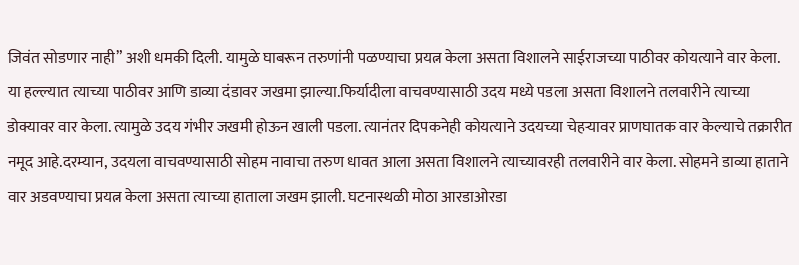जिवंत सोडणार नाही” अशी धमकी दिली. यामुळे घाबरून तरुणांनी पळण्याचा प्रयत्न केला असता विशालने साईराजच्या पाठीवर कोयत्याने वार केला. या हल्ल्यात त्याच्या पाठीवर आणि डाव्या दंडावर जखमा झाल्या.फिर्यादीला वाचवण्यासाठी उदय मध्ये पडला असता विशालने तलवारीने त्याच्या डोक्यावर वार केला. त्यामुळे उदय गंभीर जखमी होऊन खाली पडला. त्यानंतर दिपकनेही कोयत्याने उदयच्या चेहऱ्यावर प्राणघातक वार केल्याचे तक्रारीत नमूद आहे.दरम्यान, उदयला वाचवण्यासाठी सोहम नावाचा तरुण धावत आला असता विशालने त्याच्यावरही तलवारीने वार केला. सोहमने डाव्या हाताने वार अडवण्याचा प्रयत्न केला असता त्याच्या हाताला जखम झाली. घटनास्थळी मोठा आरडाओरडा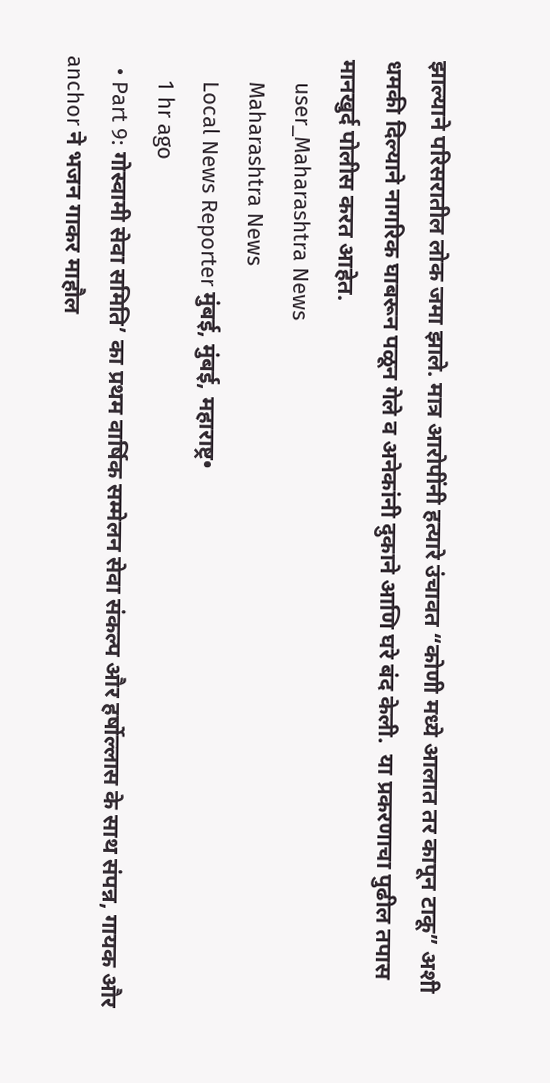झाल्याने परिसरातील लोक जमा झाले. मात्र आरोपींनी हत्यारे उंचावत “कोणी मध्ये आलात तर कापून टाकू” अशी धमकी दिल्याने नागरिक घाबरून पळून गेले व अनेकांनी दुकाने आणि घरे बंद केली.  या प्रकरणाचा पुढील तपास मानखुर्द पोलीस करत आहेत.
    user_Maharashtra News
    Maharashtra News
    Local News Reporter मुंबई, मुंबई, महाराष्ट्र•
    1 hr ago
  • Part 9: गोस्वामी सेवा समिति’ का प्रथम वार्षिक सम्मेलन सेवा संकल्प और हर्षोल्लास के साथ संपन्न, गायक और anchor ने भजन गाकर माहौल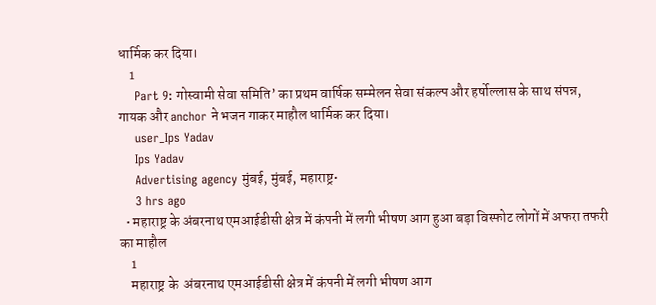धार्मिक कर दिया।
    1
    Part 9: गोस्वामी सेवा समिति’ का प्रथम वार्षिक सम्मेलन सेवा संकल्प और हर्षोल्लास के साथ संपन्न, गायक और anchor ने भजन गाकर माहौल धार्मिक कर दिया।
    user_Ips Yadav
    Ips Yadav
    Advertising agency मुंबई, मुंबई, महाराष्ट्र•
    3 hrs ago
  • महाराष्ट्र के अंबरनाथ एमआईडीसी क्षेत्र में कंपनी में लगी भीषण आग हुआ बड़ा विस्फोट लोगों में अफरा तफरी का माहौल
    1
    महाराष्ट्र के  अंबरनाथ एमआईडीसी क्षेत्र में कंपनी में लगी भीषण आग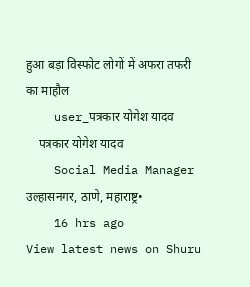हुआ बड़ा विस्फोट लोगों में अफरा तफरी का माहौल
    user_पत्रकार योगेश यादव
    पत्रकार योगेश यादव
    Social Media Manager उल्हासनगर, ठाणे, महाराष्ट्र•
    16 hrs ago
View latest news on Shuru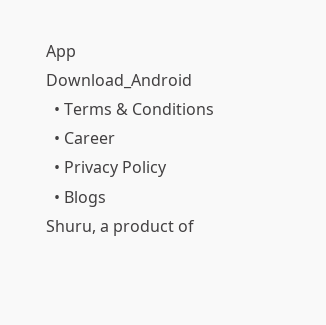App
Download_Android
  • Terms & Conditions
  • Career
  • Privacy Policy
  • Blogs
Shuru, a product of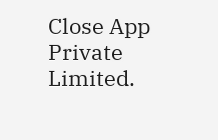Close App Private Limited.